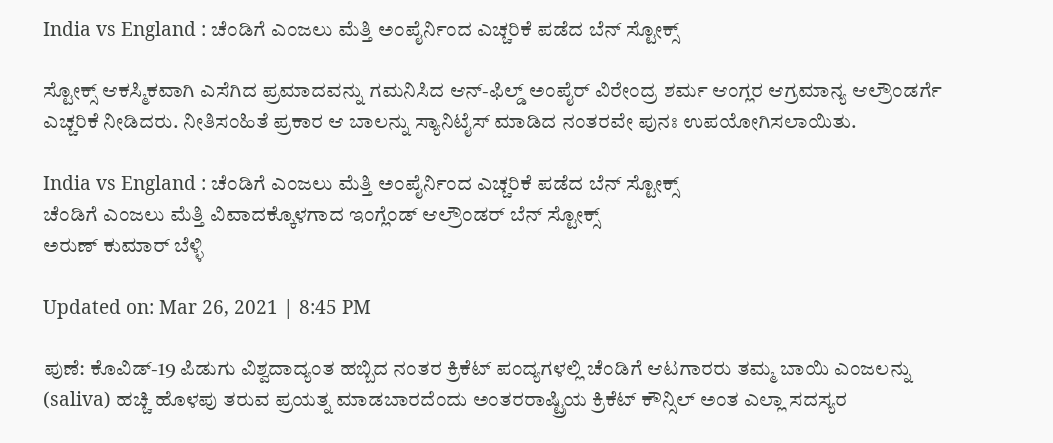India vs England : ಚೆಂಡಿಗೆ ಎಂಜಲು ಮೆತ್ತಿ ಅಂಪೈರ್ನಿಂದ ಎಚ್ಚರಿಕೆ ಪಡೆದ ಬೆನ್ ಸ್ಟೋಕ್ಸ್

ಸ್ಟೋಕ್ಸ್ ಆಕಸ್ಮಿಕವಾಗಿ ಎಸೆಗಿದ ಪ್ರಮಾದವನ್ನು ಗಮನಿಸಿದ ಆನ್-ಫಿಲ್ಡ್ ಅಂಪೈರ್ ವಿರೇಂದ್ರ ಶರ್ಮ ಆಂಗ್ಲರ ಆಗ್ರಮಾನ್ಯ ಆಲ್ರೌಂಡರ್ಗೆ ಎಚ್ಚರಿಕೆ ನೀಡಿದರು. ನೀತಿಸಂಹಿತೆ ಪ್ರಕಾರ ಆ ಬಾಲನ್ನು ಸ್ಯಾನಿಟೈಸ್ ಮಾಡಿದ ನಂತರವೇ ಪುನಃ ಉಪಯೋಗಿಸಲಾಯಿತು.

India vs England : ಚೆಂಡಿಗೆ ಎಂಜಲು ಮೆತ್ತಿ ಅಂಪೈರ್ನಿಂದ ಎಚ್ಚರಿಕೆ ಪಡೆದ ಬೆನ್ ಸ್ಟೋಕ್ಸ್
ಚೆಂಡಿಗೆ ಎಂಜಲು ಮೆತ್ತಿ ವಿವಾದಕ್ಕೊಳಗಾದ ಇಂಗ್ಲೆಂಡ್ ಆಲ್ರೌಂಡರ್ ಬೆನ್ ಸ್ಟೋಕ್ಸ್
ಅರುಣ್ ಕುಮಾರ್ ಬೆಳ್ಳಿ

Updated on: Mar 26, 2021 | 8:45 PM

ಪುಣೆ: ಕೊವಿಡ್-19 ಪಿಡುಗು ವಿಶ್ವದಾದ್ಯಂತ ಹಬ್ಬಿದ ನಂತರ ಕ್ರಿಕೆಟ್ ಪಂದ್ಯಗಳಲ್ಲಿ ಚೆಂಡಿಗೆ ಆಟಗಾರರು ತಮ್ಮ ಬಾಯಿ ಎಂಜಲನ್ನು (saliva) ಹಚ್ಚಿ ಹೊಳಪು ತರುವ ಪ್ರಯತ್ನ ಮಾಡಬಾರದೆಂದು ಅಂತರರಾಷ್ಟ್ರಿಯ ಕ್ರಿಕೆಟ್ ಕೌನ್ಸಿಲ್ ಅಂತ ಎಲ್ಲಾ ಸದಸ್ಯರ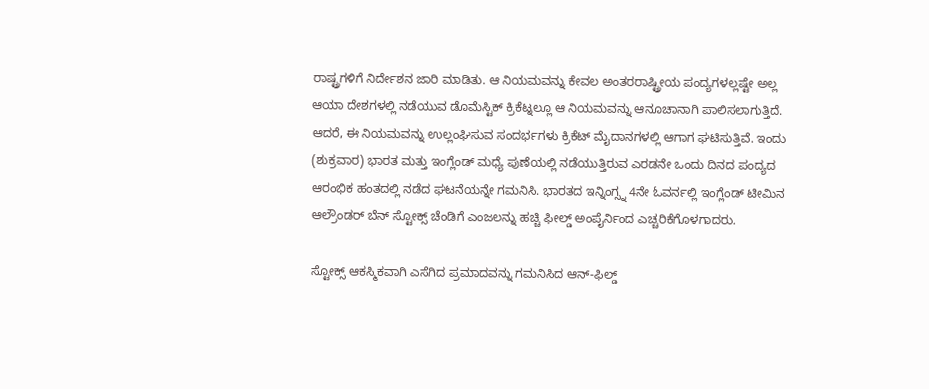ರಾಷ್ಟ್ರಗಳಿಗೆ ನಿರ್ದೇಶನ ಜಾರಿ ಮಾಡಿತು. ಆ ನಿಯಮವನ್ನು ಕೇವಲ ಅಂತರರಾಷ್ಟ್ರೀಯ ಪಂದ್ಯಗಳಲ್ಲಷ್ಟೇ ಅಲ್ಲ ಆಯಾ ದೇಶಗಳಲ್ಲಿ ನಡೆಯುವ ಡೊಮೆಸ್ಟಿಕ್ ಕ್ರಿಕೆಟ್ನಲ್ಲೂ ಆ ನಿಯಮವನ್ನು ಆನೂಚಾನಾಗಿ ಪಾಲಿಸಲಾಗುತ್ತಿದೆ. ಆದರೆ, ಈ ನಿಯಮವನ್ನು ಉಲ್ಲಂಘಿಸುವ ಸಂದರ್ಭಗಳು ಕ್ರಿಕೆಟ್ ಮೈದಾನಗಳಲ್ಲಿ ಆಗಾಗ ಘಟಿಸುತ್ತಿವೆ. ಇಂದು (ಶುಕ್ರವಾರ) ಭಾರತ ಮತ್ತು ಇಂಗ್ಲೆಂಡ್ ಮಧ್ಯೆ ಪುಣೆಯಲ್ಲಿ ನಡೆಯುತ್ತಿರುವ ಎರಡನೇ ಒಂದು ದಿನದ ಪಂದ್ಯದ ಆರಂಭಿಕ ಹಂತದಲ್ಲಿ ನಡೆದ ಘಟನೆಯನ್ನೇ ಗಮನಿಸಿ. ಭಾರತದ ಇನ್ನಿಂಗ್ಸ್ನ 4ನೇ ಓವರ್ನಲ್ಲಿ ಇಂಗ್ಲೆಂಡ್ ಟೀಮಿನ ಆಲ್ರೌಂಡರ್ ಬೆನ್ ಸ್ಟೋಕ್ಸ್ ಚೆಂಡಿಗೆ ಎಂಜಲನ್ನು ಹಚ್ಚಿ ಫೀಲ್ಡ್ ಅಂಪೈರ್ನಿಂದ ಎಚ್ಚರಿಕೆಗೊಳಗಾದರು.

ಸ್ಟೋಕ್ಸ್ ಆಕಸ್ಮಿಕವಾಗಿ ಎಸೆಗಿದ ಪ್ರಮಾದವನ್ನು ಗಮನಿಸಿದ ಆನ್-ಫಿಲ್ಡ್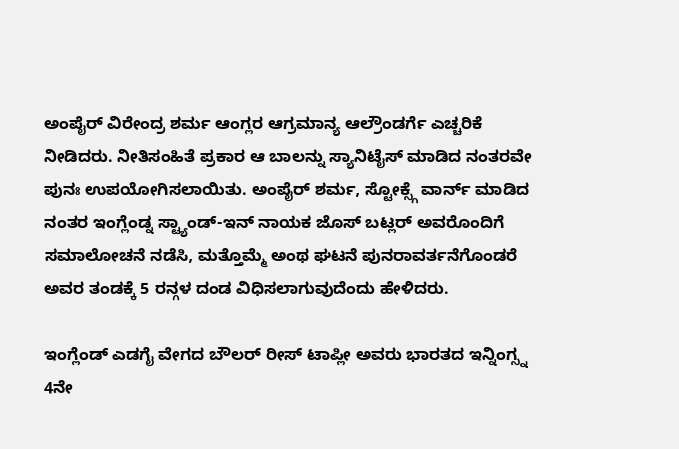ಅಂಪೈರ್ ವಿರೇಂದ್ರ ಶರ್ಮ ಆಂಗ್ಲರ ಆಗ್ರಮಾನ್ಯ ಆಲ್ರೌಂಡರ್ಗೆ ಎಚ್ಚರಿಕೆ ನೀಡಿದರು. ನೀತಿಸಂಹಿತೆ ಪ್ರಕಾರ ಆ ಬಾಲನ್ನು ಸ್ಯಾನಿಟೈಸ್ ಮಾಡಿದ ನಂತರವೇ ಪುನಃ ಉಪಯೋಗಿಸಲಾಯಿತು. ಅಂಪೈರ್ ಶರ್ಮ, ಸ್ಟೋಕ್ಸ್ಗೆ ವಾರ್ನ್ ಮಾಡಿದ ನಂತರ ಇಂಗ್ಲೆಂಡ್ನ ಸ್ಟ್ಯಾಂಡ್-ಇನ್ ನಾಯಕ ಜೊಸ್ ಬಟ್ಲರ್ ಅವರೊಂದಿಗೆ ಸಮಾಲೋಚನೆ ನಡೆಸಿ, ಮತ್ತೊಮ್ಮೆ ಅಂಥ ಘಟನೆ ಪುನರಾವರ್ತನೆಗೊಂಡರೆ ಅವರ ತಂಡಕ್ಕೆ 5 ರನ್ಗಳ ದಂಡ ವಿಧಿಸಲಾಗುವುದೆಂದು ಹೇಳಿದರು.

ಇಂಗ್ಲೆಂಡ್ ಎಡಗೈ ವೇಗದ ಬೌಲರ್ ರೀಸ್ ಟಾಪ್ಲೀ ಅವರು ಭಾರತದ ಇನ್ನಿಂಗ್ಸ್ನ 4ನೇ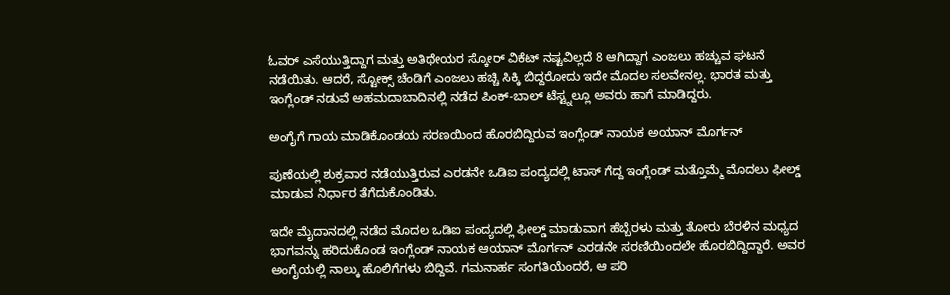ಓವರ್ ಎಸೆಯುತ್ತಿದ್ದಾಗ ಮತ್ತು ಅತಿಥೇಯರ ಸ್ಕೋರ್ ವಿಕೆಟ್ ನಷ್ಟವಿಲ್ಲದೆ 8 ಆಗಿದ್ದಾಗ ಎಂಜಲು ಹಚ್ಚುವ ಘಟನೆ ನಡೆಯಿತು. ಆದರೆ, ಸ್ಟೋಕ್ಸ್ ಚೆಂಡಿಗೆ ಎಂಜಲು ಹಚ್ಚಿ ಸಿಕ್ಕಿ ಬಿದ್ದರೋದು ಇದೇ ಮೊದಲ ಸಲವೇನಲ್ಲ. ಭಾರತ ಮತ್ತು ಇಂಗ್ಲೆಂಡ್ ನಡುವೆ ಅಹಮದಾಬಾದಿನಲ್ಲಿ ನಡೆದ ಪಿಂಕ್-ಬಾಲ್ ಟೆಸ್ಟ್ನಲ್ಲೂ ಅವರು ಹಾಗೆ ಮಾಡಿದ್ದರು.

ಅಂಗೈಗೆ ಗಾಯ ಮಾಡಿಕೊಂಡಯ ಸರಣಯಿಂದ ಹೊರಬಿದ್ದಿರುವ ಇಂಗ್ಲೆಂಡ್ ನಾಯಕ ಅಯಾನ್ ಮೊರ್ಗನ್

ಪುಣೆಯಲ್ಲಿ ಶುಕ್ರವಾರ ನಡೆಯುತ್ತಿರುವ ಎರಡನೇ ಒಡಿಐ ಪಂದ್ಯದಲ್ಲಿ ಟಾಸ್ ಗೆದ್ದ ಇಂಗ್ಲೆಂಡ್ ಮತ್ತೊಮ್ಮೆ ಮೊದಲು ಫೀಲ್ಡ್ ಮಾಡುವ ನಿರ್ಧಾರ ತೆಗೆದುಕೊಂಡಿತು.

ಇದೇ ಮೈದಾನದಲ್ಲಿ ನಡೆದ ಮೊದಲ ಒಡಿಐ ಪಂದ್ಯದಲ್ಲಿ ಫೀಲ್ಡ್ ಮಾಡುವಾಗ ಹೆಬ್ಬೆರಳು ಮತ್ತು ತೋರು ಬೆರಳಿನ ಮಧ್ಯದ ಭಾಗವನ್ನು ಹರಿದುಕೊಂಡ ಇಂಗ್ಲೆಂಡ್ ನಾಯಕ ಆಯಾನ್ ಮೊರ್ಗನ್ ಎರಡನೇ ಸರಣಿಯಿಂದಲೇ ಹೊರಬಿದ್ದಿದ್ದಾರೆ. ಅವರ ಅಂಗೈಯಲ್ಲಿ ನಾಲ್ಕು ಹೊಲಿಗೆಗಳು ಬಿದ್ದಿವೆ. ಗಮನಾರ್ಹ ಸಂಗತಿಯೆಂದರೆ, ಆ ಪರಿ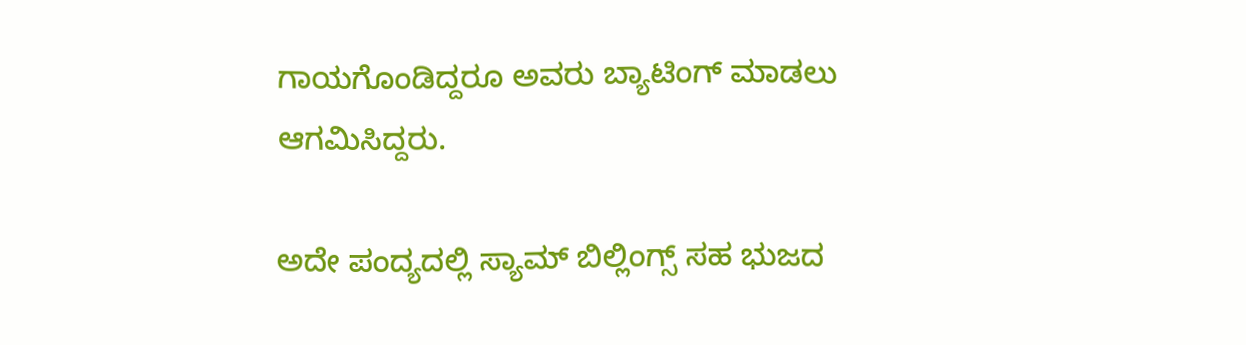ಗಾಯಗೊಂಡಿದ್ದರೂ ಅವರು ಬ್ಯಾಟಿಂಗ್ ಮಾಡಲು ಆಗಮಿಸಿದ್ದರು.

ಅದೇ ಪಂದ್ಯದಲ್ಲಿ ಸ್ಯಾಮ್ ಬಿಲ್ಲಿಂಗ್ಸ್ ಸಹ ಭುಜದ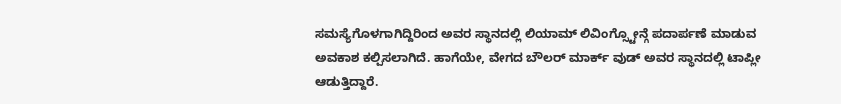ಸಮಸ್ಯೆಗೊಳಗಾಗಿದ್ದಿರಿಂದ ಅವರ ಸ್ಥಾನದಲ್ಲಿ ಲಿಯಾಮ್ ಲಿವಿಂಗ್ಸ್ಟೋನ್ಗೆ ಪದಾರ್ಪಣೆ ಮಾಡುವ ಅವಕಾಶ ಕಲ್ಪಿಸಲಾಗಿದೆ. ಹಾಗೆಯೇ, ವೇಗದ ಬೌಲರ್ ಮಾರ್ಕ್ ವುಡ್ ಅವರ ಸ್ಥಾನದಲ್ಲಿ ಟಾಪ್ಲೀ ಆಡುತ್ತಿದ್ದಾರೆ.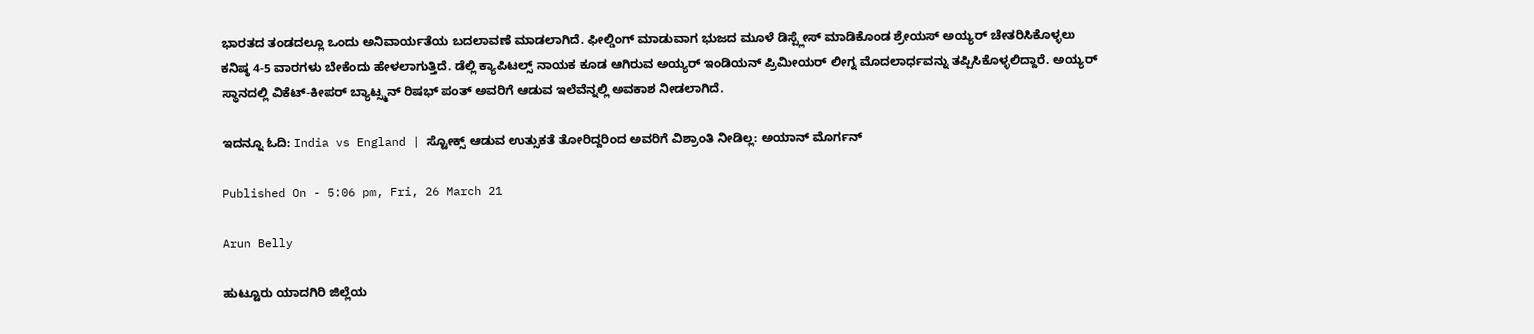ಭಾರತದ ತಂಡದಲ್ಲೂ ಒಂದು ಅನಿವಾರ್ಯತೆಯ ಬದಲಾವಣೆ ಮಾಡಲಾಗಿದೆ. ಫೀಲ್ಡಿಂಗ್ ಮಾಡುವಾಗ ಭುಜದ ಮೂಳೆ ಡಿಸ್ಪ್ಲೇಸ್ ಮಾಡಿಕೊಂಡ ಶ್ರೇಯಸ್ ಅಯ್ಯರ್ ಚೇತರಿಸಿಕೊಳ್ಳಲು ಕನಿಷ್ಠ 4-5 ವಾರಗಳು ಬೇಕೆಂದು ಹೇಳಲಾಗುತ್ತಿದೆ. ಡೆಲ್ಲಿ ಕ್ಯಾಪಿಟಲ್ಸ್ ನಾಯಕ ಕೂಡ ಆಗಿರುವ ಅಯ್ಯರ್ ಇಂಡಿಯನ್ ಪ್ರಿಮೀಯರ್ ಲೀಗ್ನ ಮೊದಲಾರ್ಧವನ್ನು ತಪ್ಪಿಸಿಕೊಳ್ಳಲಿದ್ದಾರೆ. ಅಯ್ಯರ್ ಸ್ಥಾನದಲ್ಲಿ ವಿಕೆಟ್-ಕೀಪರ್ ಬ್ಯಾಟ್ಸ್ಮನ್ ರಿಷಭ್ ಪಂತ್ ಅವರಿಗೆ ಆಡುವ ಇಲೆವೆನ್ನಲ್ಲಿ ಅವಕಾಶ ನೀಡಲಾಗಿದೆ.

ಇದನ್ನೂ ಓದಿ: India vs England | ಸ್ಟೋಕ್ಸ್ ಆಡುವ ಉತ್ಸುಕತೆ ತೋರಿದ್ದರಿಂದ ಅವರಿಗೆ ವಿಶ್ರಾಂತಿ ನೀಡಿಲ್ಲ: ಅಯಾನ್ ಮೊರ್ಗನ್

Published On - 5:06 pm, Fri, 26 March 21

Arun Belly

ಹುಟ್ಟೂರು ಯಾದಗಿರಿ ಜಿಲ್ಲೆಯ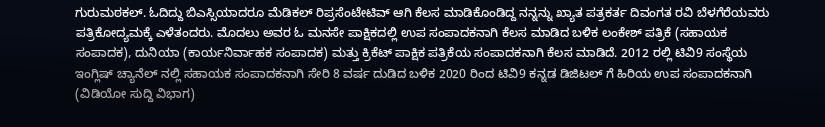ಗುರುಮಠಕಲ್. ಓದಿದ್ದು ಬಿಎಸ್ಸಿಯಾದರೂ ಮೆಡಿಕಲ್ ರಿಪ್ರಸೆಂಟೇಟಿವ್ ಆಗಿ ಕೆಲಸ ಮಾಡಿಕೊಂಡಿದ್ದ ನನ್ನನ್ನು ಖ್ಯಾತ ಪತ್ರಕರ್ತ ದಿವಂಗತ ರವಿ ಬೆಳಗೆರೆಯವರು ಪತ್ರಿಕೋದ್ಯಮಕ್ಕೆ ಎಳೆತಂದರು. ಮೊದಲು ಅವರ ಓ ಮನಸೇ ಪಾಕ್ಷಿಕದಲ್ಲಿ ಉಪ ಸಂಪಾದಕನಾಗಿ ಕೆಲಸ ಮಾಡಿದ ಬಳಿಕ ಲಂಕೇಶ್ ಪತ್ರಿಕೆ (ಸಹಾಯಕ ಸಂಪಾದಕ), ದುನಿಯಾ (ಕಾರ್ಯನಿರ್ವಾಹಕ ಸಂಪಾದಕ) ಮತ್ತು ಕ್ರಿಕೆಟ್ ಪಾಕ್ಷಿಕ ಪತ್ರಿಕೆಯ ಸಂಪಾದಕನಾಗಿ ಕೆಲಸ ಮಾಡಿದೆ. 2012 ರಲ್ಲಿ ಟಿವಿ9 ಸಂಸ್ಥೆಯ ಇಂಗ್ಲಿಷ್ ಚ್ಯಾನೆಲ್ ನಲ್ಲಿ ಸಹಾಯಕ ಸಂಪಾದಕನಾಗಿ ಸೇರಿ 8 ವರ್ಷ ದುಡಿದ ಬಳಿಕ 2020 ರಿಂದ ಟಿವಿ9 ಕನ್ನಡ ಡಿಜಿಟಲ್ ಗೆ ಹಿರಿಯ ಉಪ ಸಂಪಾದಕನಾಗಿ (ವಿಡಿಯೋ ಸುದ್ದಿ ವಿಭಾಗ)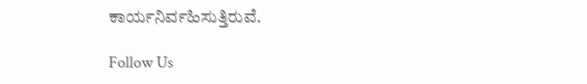ಕಾರ್ಯನಿರ್ವಹಿಸುತ್ತಿರುವೆ.

Follow Us